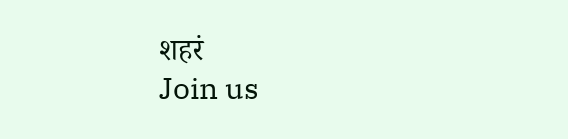शहरं
Join us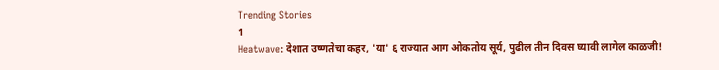Trending Stories
1
Heatwave: देशात उष्णतेचा कहर, 'या' ६ राज्यात आग ओकतोय सूर्य, पुढील तीन दिवस घ्यावी लागेल काळजी!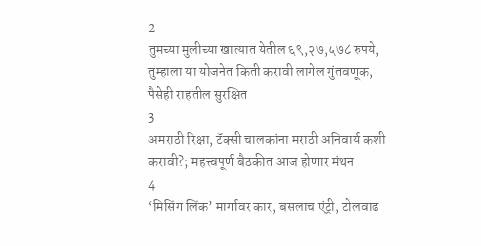2
तुमच्या मुलीच्या खात्यात येतील ६९,२७,५७८ रुपये, तुम्हाला या योजनेत किती करावी लागेल गुंतवणूक, पैसेही राहतील सुरक्षित
3
अमराठी रिक्षा, टॅक्सी चालकांना मराठी अनिवार्य कशी करावी?; महत्त्वपूर्ण बैठकीत आज होणार मंथन
4
‘मिसिंग लिंक’ मार्गावर कार, बसलाच एंट्री, टोलवाढ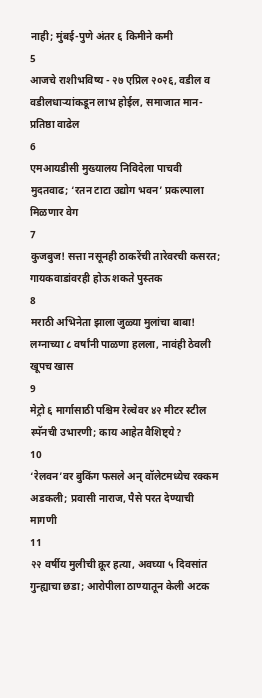नाही; मुंबई-पुणे अंतर ६ किमीने कमी
5
आजचे राशीभविष्य - २७ एप्रिल २०२६, वडील व वडीलधार्‍यांकडून लाभ होईल, समाजात मान-प्रतिष्ठा वाढेल
6
एमआयडीसी मुख्यालय निविदेला पाचवी मुदतवाढ; ‘रतन टाटा उद्योग भवन’ प्रकल्पाला मिळणार वेग
7
कुजबुज! सत्ता नसूनही ठाकरेंची तारेवरची कसरत; गायकवाडांवरही होऊ शकते पुस्तक
8
मराठी अभिनेता झाला जुळ्या मुलांचा बाबा! लग्नाच्या ८ वर्षांनी पाळणा हलला, नावंही ठेवली खूपच खास
9
मेट्रो ६ मार्गासाठी पश्चिम रेल्वेवर ४२ मीटर स्टील स्पॅनची उभारणी; काय आहेत वैशिष्ट्ये?
10
‘रेलवन’वर बुकिंग फसले अन् वॉलेटमध्येच रक्कम अडकली; प्रवासी नाराज, पैसे परत देण्याची मागणी
11
२२ वर्षीय मुलीची क्रूर हत्या, अवघ्या ५ दिवसांत गुन्ह्याचा छडा; आरोपीला ठाण्यातून केली अटक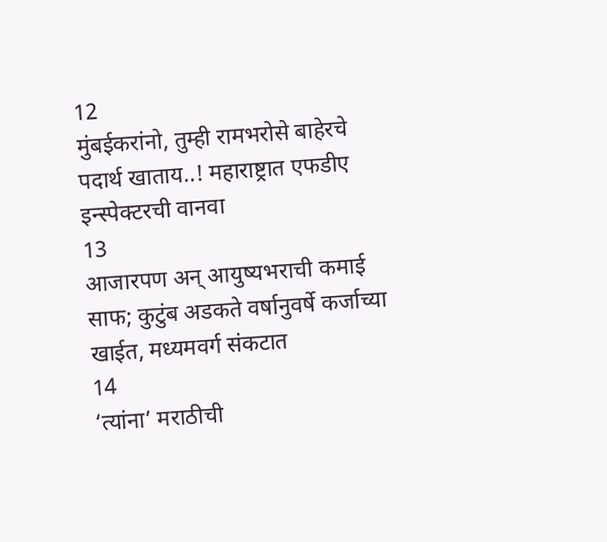12
मुंबईकरांनो, तुम्ही रामभरोसे बाहेरचे पदार्थ खाताय..! महाराष्ट्रात एफडीए इन्स्पेक्टरची वानवा
13
आजारपण अन् आयुष्यभराची कमाई साफ; कुटुंब अडकते वर्षानुवर्षे कर्जाच्या खाईत, मध्यमवर्ग संकटात
14
‘त्यांना’ मराठीची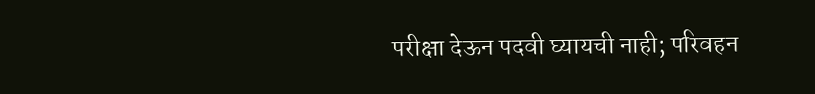परीक्षा देऊन पदवी घ्यायची नाही; परिवहन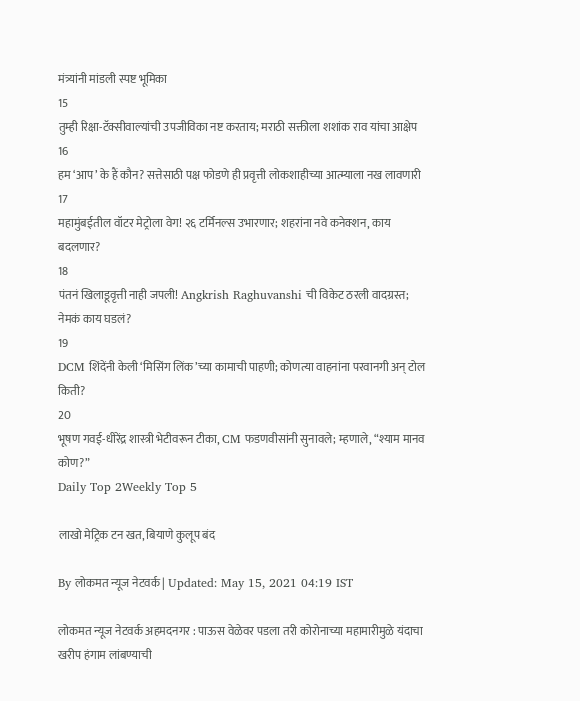मंत्र्यांनी मांडली स्पष्ट भूमिका
15
तुम्ही रिक्षा-टॅक्सीवाल्यांची उपजीविका नष्ट करताय; मराठी सक्तीला शशांक राव यांचा आक्षेप
16
हम ‘आप’ के हैं कौन? सत्तेसाठी पक्ष फोडणे ही प्रवृत्ती लोकशाहीच्या आत्म्याला नख लावणारी
17
महामुंबईतील वॉटर मेट्रोला वेग! २६ टर्मिनल्स उभारणार; शहरांना नवे कनेक्शन, काय बदलणार?
18
पंतनं खिलाडूवृत्ती नाही जपली! Angkrish Raghuvanshi ची विकेट ठरली वादग्रस्त; नेमकं काय घडलं?
19
DCM शिंदेंनी केली ‘मिसिंग लिंक’च्या कामाची पाहणी; कोणत्या वाहनांना परवानगी अन् टोल किती?
20
भूषण गवई-धीरेंद्र शास्त्री भेटीवरून टीका, CM फडणवीसांनी सुनावले; म्हणाले, “श्याम मानव कोण?”
Daily Top 2Weekly Top 5

लाखो मेट्रिक टन खत, बियाणे कुलूप बंद

By लोकमत न्यूज नेटवर्क | Updated: May 15, 2021 04:19 IST

लोकमत न्यूज नेटवर्क अहमदनगर : पाऊस वेळेवर पडला तरी कोरोनाच्या महामारीमुळे यंदाचा खरीप हंगाम लांबण्याची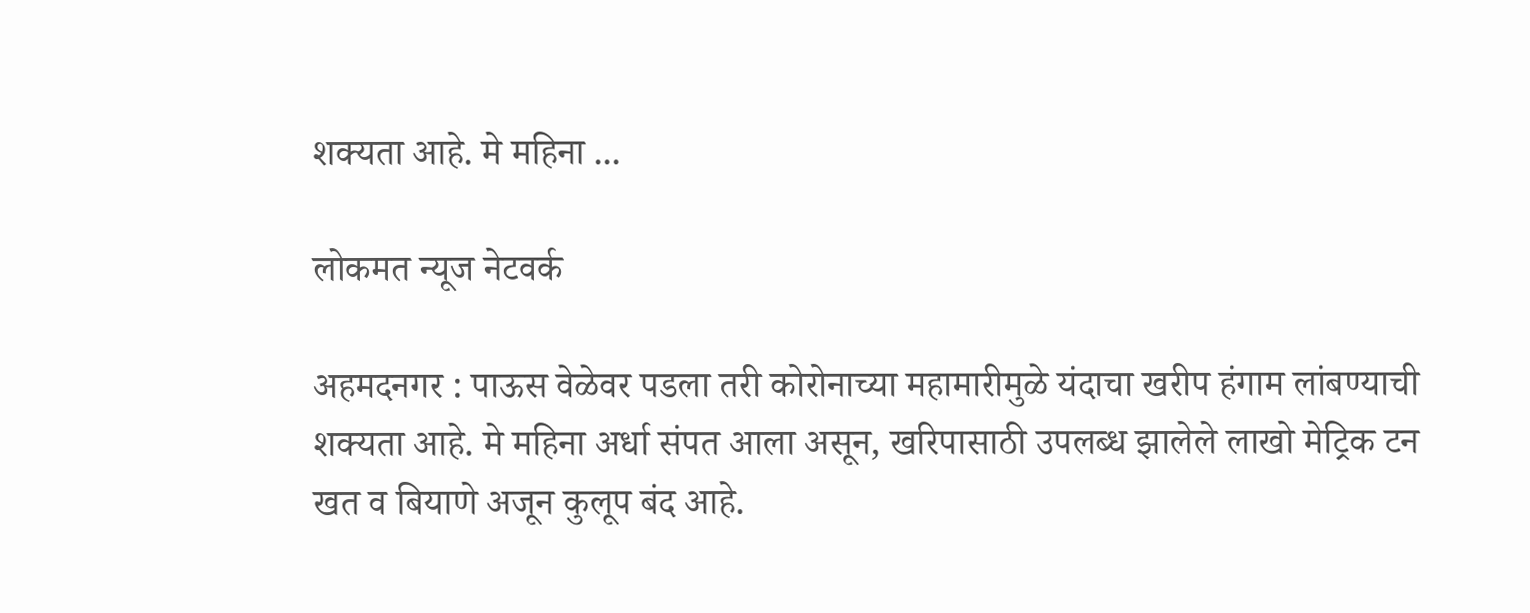शक्यता आहे. मे महिना ...

लोकमत न्यूज नेटवर्क

अहमदनगर : पाऊस वेळेवर पडला तरी कोरोनाच्या महामारीमुळे यंदाचा खरीप हंगाम लांबण्याची शक्यता आहे. मे महिना अर्धा संपत आला असून, खरिपासाठी उपलब्ध झालेले लाखो मेट्रिक टन खत व बियाणे अजून कुलूप बंद आहे.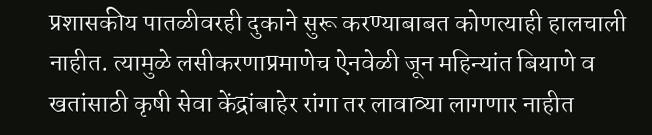प्रशासकीय पातळीवरही दुकाने सुरू करण्याबाबत कोणत्याही हालचाली नाहीत. त्यामुळे लसीकरणाप्रमाणेच ऐनवेळी जून महिन्यांत बियाणे व खतांसाठी कृषी सेवा केंद्रांबाहेर रांगा तर लावाव्या लागणार नाहीत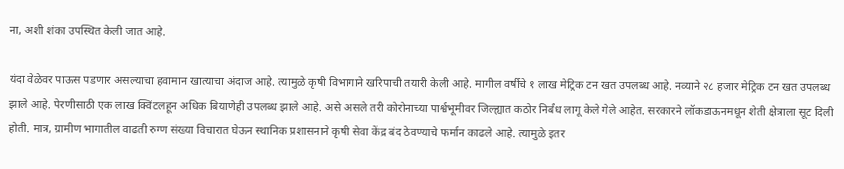ना, अशी शंका उपस्थित केली जात आहे.

यंदा वेळेवर पाऊस पडणार असल्याचा हवामान खात्याचा अंदाज आहे. त्यामुळे कृषी विभागाने खरिपाची तयारी केली आहे. मागील वर्षीचे १ लाख मेट्रिक टन खत उपलब्ध आहे. नव्याने २८ हजार मेट्रिक टन खत उपलब्ध झाले आहे. पेरणीसाठी एक लाख क्विंटलहून अधिक बियाणेही उपलब्ध झाले आहे. असे असले तरी कोरोनाच्या पार्श्वभूमीवर जिल्ह्यात कठोर निर्बंध लागू केले गेले आहेत. सरकारने लॉकडाऊनमधून शेती क्षेत्राला सूट दिली होती. मात्र, ग्रामीण भागातील वाढती रुग्ण संख्या विचारात घेऊन स्थानिक प्रशासनाने कृषी सेवा केंद्र बंद ठेवण्याचे फर्मान काढले आहे. त्यामुळे इतर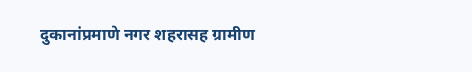दुकानांप्रमाणे नगर शहरासह ग्रामीण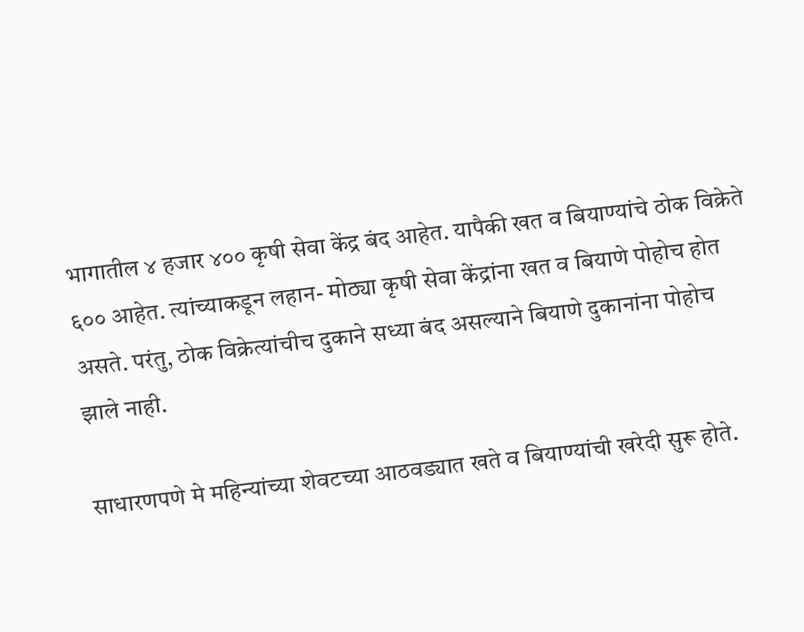भागातील ४ हजार ४०० कृषी सेवा केंद्र बंद आहेत. यापैकी खत व बियाण्यांचे ठोक विक्रेते ६०० आहेत. त्यांच्याकडून लहान- मोठ्या कृषी सेवा केंद्रांना खत व बियाणे पोहोच होत असते. परंतु, ठोक विक्रेत्यांचीच दुकाने सध्या बंद असल्याने बियाणे दुकानांना पोहोच झाले नाही.

साधारणपणे मे महिन्यांच्या शेवटच्या आठवड्यात खते व बियाण्यांची खरेदी सुरू होते.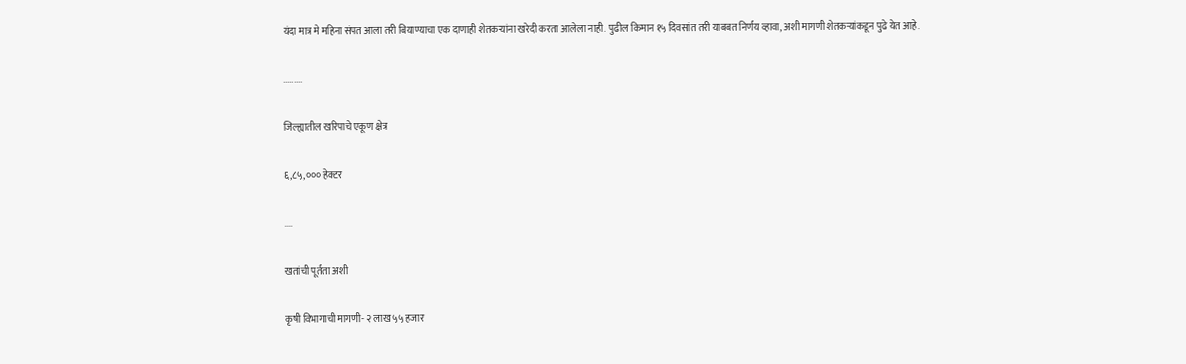यंदा मात्र मे महिना संपत आला तरी बियाण्याचा एक दाणाही शेतकऱ्यांना खरेदी करता आलेला नाही. पुढील किमान १५ दिवसांत तरी याबबत निर्णय व्हावा, अशी मागणी शेतकऱ्यांकडून पुढे येत आहे.

.........

जिल्ह्यातील खरिपाचे एकूण क्षेत्र

६,८५,००० हेक्टर

....

खतांची पूर्तता अशी

कृषी विभागाची मागणी- २ लाख ५५ हजार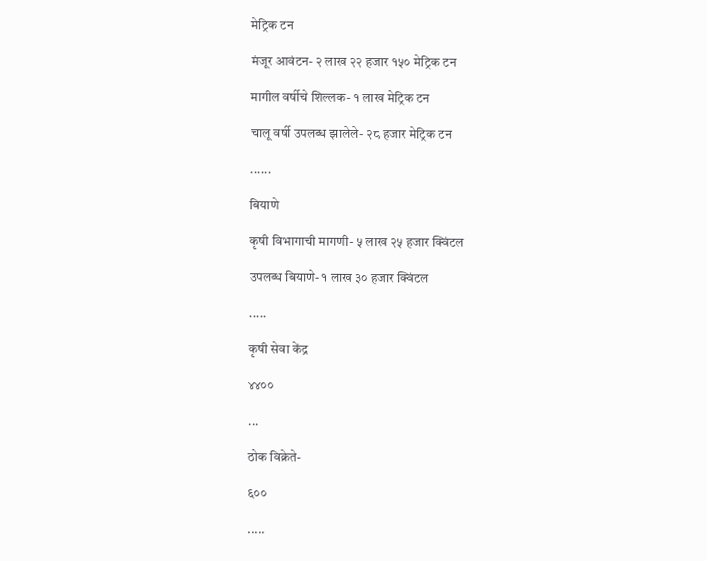मेट्रिक टन

मंजूर आवंटन- २ लाख २२ हजार १५० मेट्रिक टन

मागील वर्षीचे शिल्लक- १ लाख मेट्रिक टन

चालू वर्षी उपलब्ध झालेले- २८ हजार मेट्रिक टन

......

बियाणे

कृषी विभागाची मागणी- ५ लाख २५ हजार क्विंटल

उपलब्ध बियाणे- १ लाख ३० हजार क्विंटल

.....

कृषी सेवा केंद्र

४४००

...

ठोक विक्रेते-

६००

.....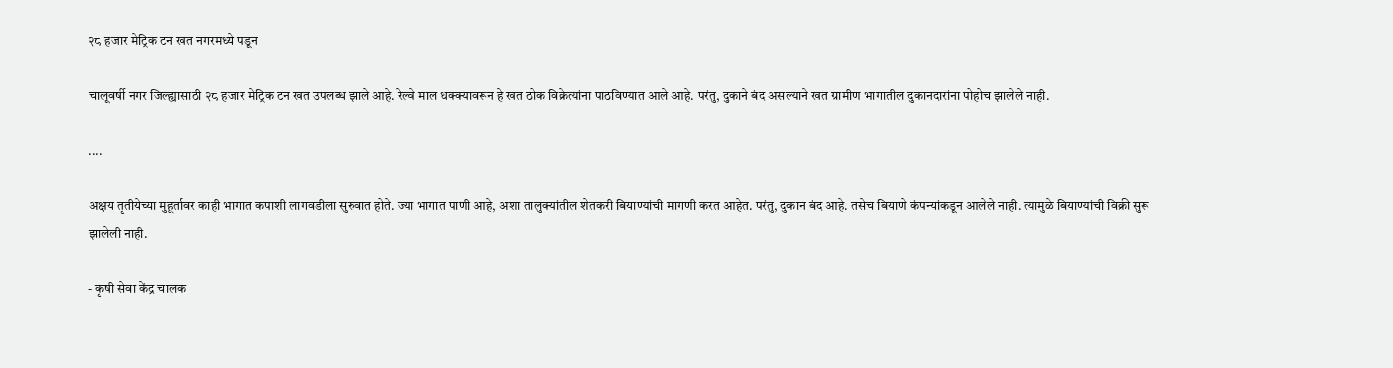२८ हजार मेट्रिक टन खत नगरमध्ये पडून

चालूवर्षी नगर जिल्ह्यासाठी २८ हजार मेट्रिक टन खत उपलब्ध झाले आहे. रेल्वे माल धक्क्यावरून हे खत ठोक विक्रेत्यांना पाठविण्यात आले आहे. परंतु, दुकाने बंद असल्याने खत ग्रामीण भागातील दुकानदारांना पोहोच झालेले नाही.

....

अक्षय तृतीयेच्या मुहूर्तावर काही भागात कपाशी लागवडीला सुरुवात होते. ज्या भागात पाणी आहे, अशा तालुक्यांतील शेतकरी बियाण्यांची मागणी करत आहेत. परंतु, दुकान बंद आहे. तसेच बियाणे कंपन्यांकडून आलेले नाही. त्यामुळे बियाण्यांची विक्री सुरू झालेली नाही.

- कृषी सेवा केंद्र चालक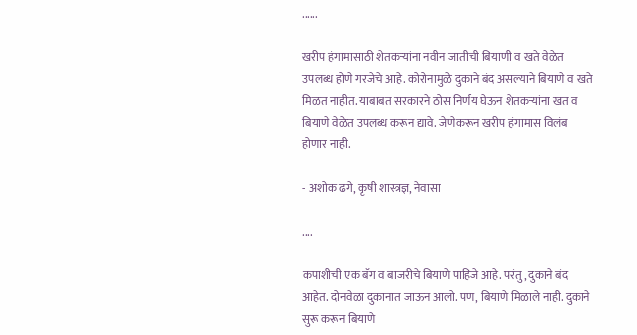......

खरीप हंगामासाठी शेतकऱ्यांना नवीन जातीची बियाणी व खते वेळेत उपलब्ध होणे गरजेचे आहे. कोरोनामुळे दुकाने बंद असल्याने बियाणे व खते मिळत नाहीत. याबाबत सरकारने ठोस निर्णय घेऊन शेतकऱ्यांना खत व बियाणे वेळेत उपलब्ध करून द्यावे. जेणेकरून खरीप हंगामास विलंब होणार नाही.

- अशोक ढगे, कृषी शास्त्रज्ञ, नेवासा

....

कपाशीची एक बॅग व बाजरीचे बियाणे पाहिजे आहे. परंतु, दुकाने बंद आहेत. दोनवेळा दुकानात जाऊन आलो. पण, बियाणे मिळाले नाही. दुकाने सुरू करून बियाणे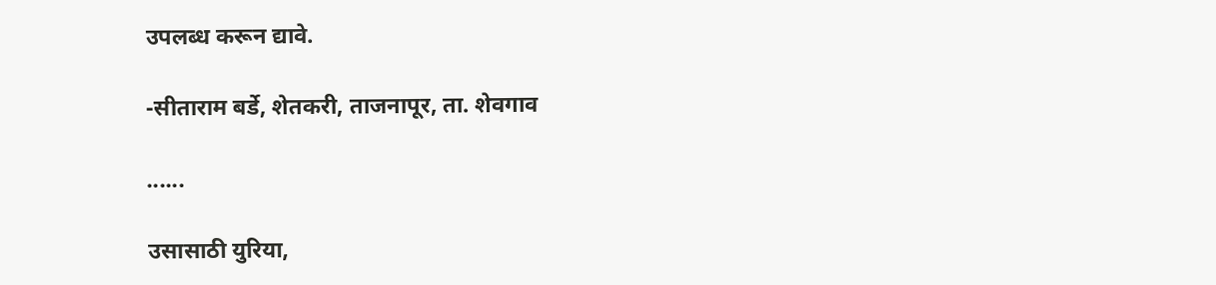उपलब्ध करून द्यावे.

-सीताराम बर्डे, शेतकरी, ताजनापूर, ता. शेवगाव

......

उसासाठी युरिया,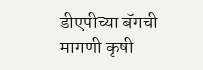डीएपीच्या बॅगची मागणी कृषी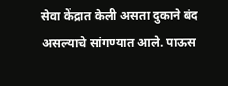सेवा केंद्रात केली असता दुकाने बंद असल्याचे सांगण्यात आले. पाऊस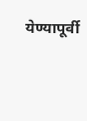येण्यापूर्वी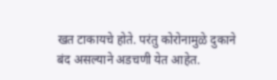खत टाकायचे होते. परंतु कोरोनामुळे दुकाने बंद असल्याने अडचणी येत आहेत.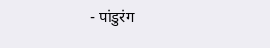- पांडुरंग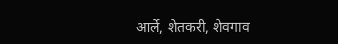आर्ले, शेतकरी, शेवगाव